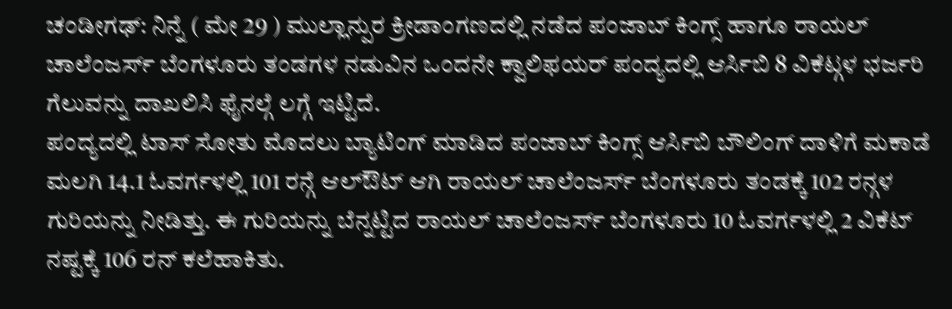ಚಂಡೀಗಢ್: ನಿನ್ನೆ ( ಮೇ 29 ) ಮುಲ್ಲಾನ್ಪುರ ಕ್ರೀಡಾಂಗಣದಲ್ಲಿ ನಡೆದ ಪಂಜಾಬ್ ಕಿಂಗ್ಸ್ ಹಾಗೂ ರಾಯಲ್ ಚಾಲೆಂಜರ್ಸ್ ಬೆಂಗಳೂರು ತಂಡಗಳ ನಡುವಿನ ಒಂದನೇ ಕ್ವಾಲಿಫಯರ್ ಪಂದ್ಯದಲ್ಲಿ ಆರ್ಸಿಬಿ 8 ವಿಕೆಟ್ಗಳ ಭರ್ಜರಿ ಗೆಲುವನ್ನು ದಾಖಲಿಸಿ ಫೈನಲ್ಗೆ ಲಗ್ಗೆ ಇಟ್ಟಿದೆ.
ಪಂದ್ಯದಲ್ಲಿ ಟಾಸ್ ಸೋತು ಮೊದಲು ಬ್ಯಾಟಿಂಗ್ ಮಾಡಿದ ಪಂಜಾಬ್ ಕಿಂಗ್ಸ್ ಆರ್ಸಿಬಿ ಬೌಲಿಂಗ್ ದಾಳಿಗೆ ಮಕಾಡೆ ಮಲಗಿ 14.1 ಓವರ್ಗಳಲ್ಲಿ 101 ರನ್ಗೆ ಆಲ್ಔಟ್ ಆಗಿ ರಾಯಲ್ ಚಾಲೆಂಜರ್ಸ್ ಬೆಂಗಳೂರು ತಂಡಕ್ಕೆ 102 ರನ್ಗಳ ಗುರಿಯನ್ನು ನೀಡಿತ್ತು. ಈ ಗುರಿಯನ್ನು ಬೆನ್ನಟ್ಟಿದ ರಾಯಲ್ ಚಾಲೆಂಜರ್ಸ್ ಬೆಂಗಳೂರು 10 ಓವರ್ಗಳಲ್ಲಿ 2 ವಿಕೆಟ್ ನಷ್ಟಕ್ಕೆ 106 ರನ್ ಕಲೆಹಾಕಿತು.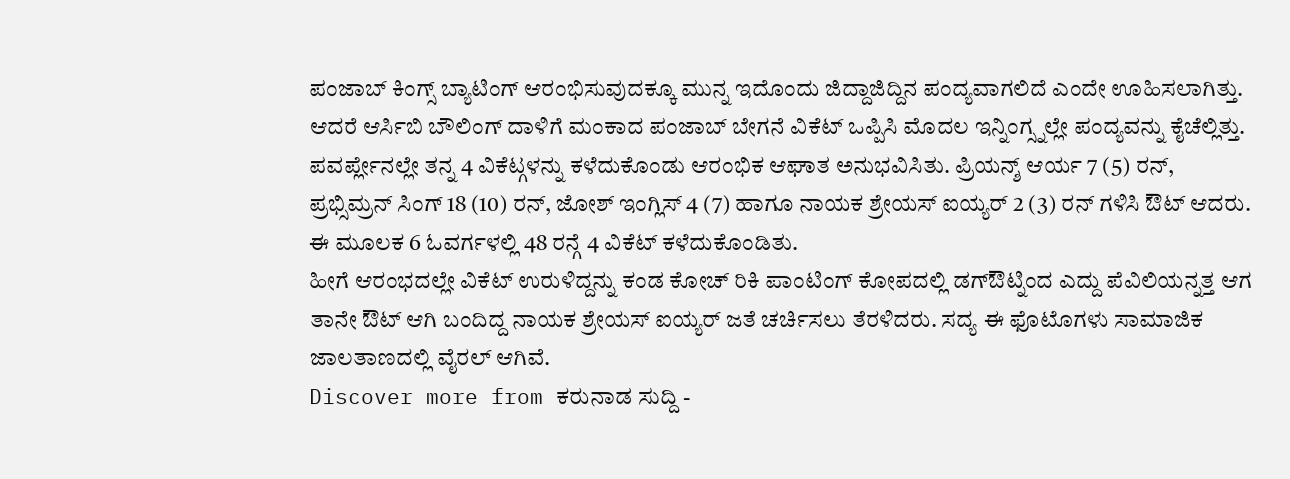ಪಂಜಾಬ್ ಕಿಂಗ್ಸ್ ಬ್ಯಾಟಿಂಗ್ ಆರಂಭಿಸುವುದಕ್ಕೂ ಮುನ್ನ ಇದೊಂದು ಜಿದ್ದಾಜಿದ್ದಿನ ಪಂದ್ಯವಾಗಲಿದೆ ಎಂದೇ ಊಹಿಸಲಾಗಿತ್ತು. ಆದರೆ ಆರ್ಸಿಬಿ ಬೌಲಿಂಗ್ ದಾಳಿಗೆ ಮಂಕಾದ ಪಂಜಾಬ್ ಬೇಗನೆ ವಿಕೆಟ್ ಒಪ್ಪಿಸಿ ಮೊದಲ ಇನ್ನಿಂಗ್ಸ್ನಲ್ಲೇ ಪಂದ್ಯವನ್ನು ಕೈಚೆಲ್ಲಿತ್ತು. ಪವರ್ಪ್ಲೇನಲ್ಲೇ ತನ್ನ 4 ವಿಕೆಟ್ಗಳನ್ನು ಕಳೆದುಕೊಂಡು ಆರಂಭಿಕ ಆಘಾತ ಅನುಭವಿಸಿತು. ಪ್ರಿಯನ್ಶ್ ಆರ್ಯ 7 (5) ರನ್, ಪ್ರಭ್ಸಿಮ್ರನ್ ಸಿಂಗ್ 18 (10) ರನ್, ಜೋಶ್ ಇಂಗ್ಲಿಸ್ 4 (7) ಹಾಗೂ ನಾಯಕ ಶ್ರೇಯಸ್ ಐಯ್ಯರ್ 2 (3) ರನ್ ಗಳಿಸಿ ಔಟ್ ಆದರು. ಈ ಮೂಲಕ 6 ಓವರ್ಗಳಲ್ಲಿ 48 ರನ್ಗೆ 4 ವಿಕೆಟ್ ಕಳೆದುಕೊಂಡಿತು.
ಹೀಗೆ ಆರಂಭದಲ್ಲೇ ವಿಕೆಟ್ ಉರುಳಿದ್ದನ್ನು ಕಂಡ ಕೋಚ್ ರಿಕಿ ಪಾಂಟಿಂಗ್ ಕೋಪದಲ್ಲಿ ಡಗ್ಔಟ್ನಿಂದ ಎದ್ದು ಪೆವಿಲಿಯನ್ನತ್ತ ಆಗ ತಾನೇ ಔಟ್ ಆಗಿ ಬಂದಿದ್ದ ನಾಯಕ ಶ್ರೇಯಸ್ ಐಯ್ಯರ್ ಜತೆ ಚರ್ಚಿಸಲು ತೆರಳಿದರು. ಸದ್ಯ ಈ ಫೊಟೊಗಳು ಸಾಮಾಜಿಕ ಜಾಲತಾಣದಲ್ಲಿ ವೈರಲ್ ಆಗಿವೆ.
Discover more from ಕರುನಾಡ ಸುದ್ದಿ -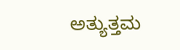ಅತ್ಯುತ್ತಮ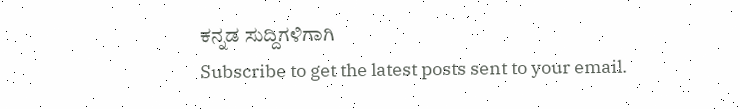ಕನ್ನಡ ಸುದ್ದಿಗಳಿಗಾಗಿ
Subscribe to get the latest posts sent to your email.